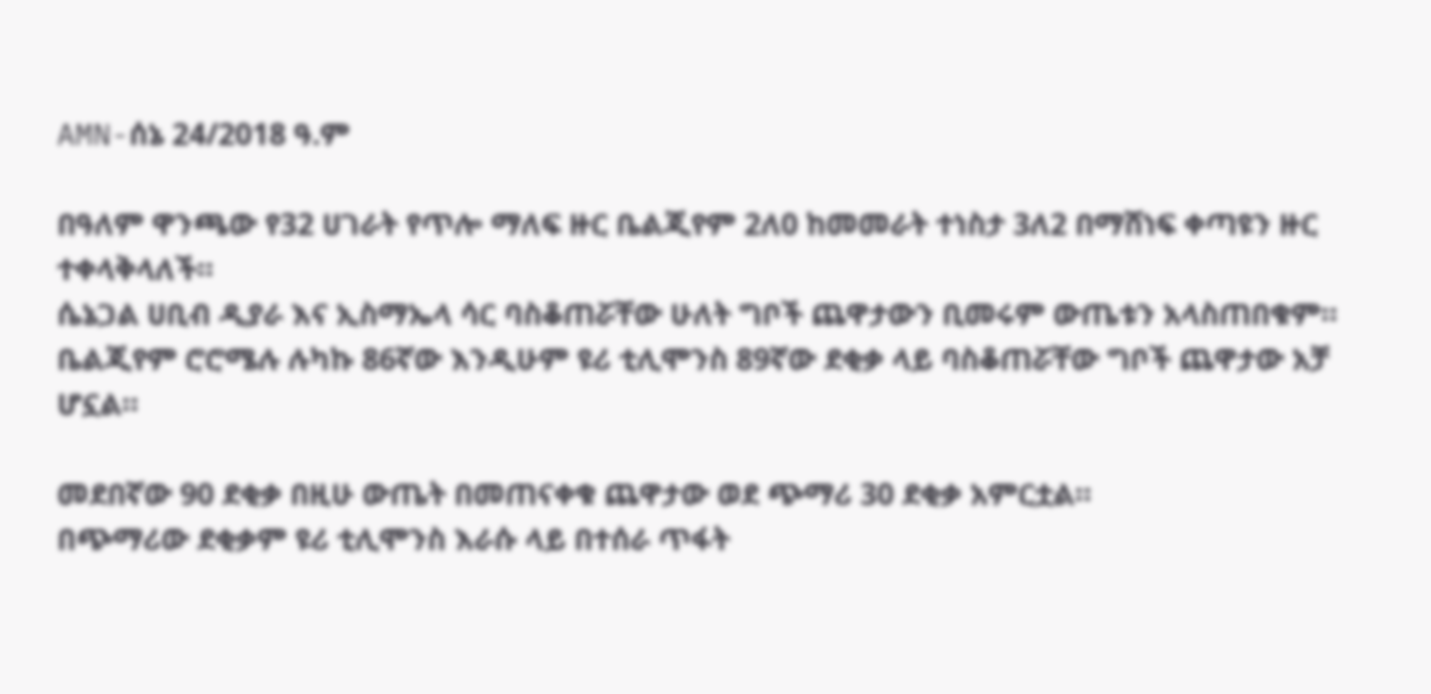AMN-ሰኔ 24/2018 ዓ.ም

በዓለም ዋንጫው የ32 ሀገራት የጥሎ ማለፍ ዙር ቤልጂየም 2ለ0 ከመመራት ተነስታ 3ለ2 በማሸነፍ ቀጣዩን ዙር ተቀላቅላለች።
ሴኔጋል ሀቢብ ዲያራ እና ኢስማኤላ ሳር ባስቆጠሯቸው ሁለት ግቦች ጨዋታውን ቢመሩም ውጤቱን አላስጠበቁም።
ቤልጂየም ሮሮሜሉ ሉካኩ 86ኛው እንዲሁም ዩሪ ቲሊሞንስ 89ኛው ደቂቃ ላይ ባስቆጠሯቸው ግቦች ጨዋታው አቻ ሆኗል።

መደበኛው 90 ደቂቃ በዚሁ ውጤት በመጠናቀቁ ጨዋታው ወደ ጭማሪ 30 ደቂቃ አምርቷል።
በጭማሪው ደቂቃም ዩሪ ቲሊሞንስ እራሱ ላይ በተሰራ ጥፋት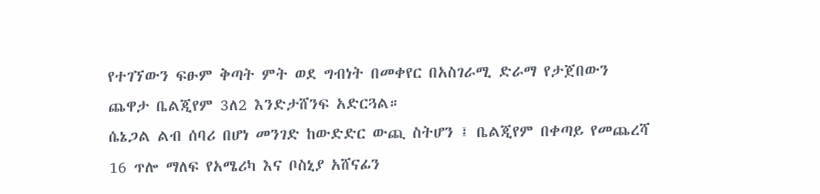የተገኘውን ፍፁም ቅጣት ምት ወደ ግብነት በመቀየር በአስገራሚ ድራማ የታጀበውን ጨዋታ ቤልጂየም 3ለ2 እንድታሸንፍ አድርጓል።
ሴኔጋል ልብ ሰባሪ በሆነ መንገድ ከውድድር ውጪ ስትሆን ፤ ቤልጂየም በቀጣይ የመጨረሻ 16 ጥሎ ማለፍ የአሜሪካ እና ቦስኒያ አሸናፊን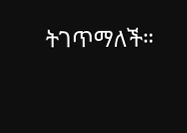ትገጥማለች።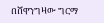በሸዋንግዛው ግርማ